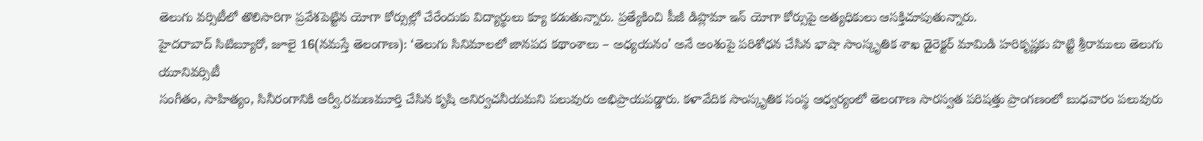తెలుగు వర్సిటీలో తొలిసారిగా ప్రవేశపెట్టిన యోగా కోర్సుల్లో చేరేందుకు విద్యార్థులు క్యూ కడుతున్నారు. ప్రత్యేకించి పీజీ డిప్లొమా ఇన్ యోగా కోర్సుపై అత్యధికులు ఆసక్తిచూపుతున్నారు.
హైదరాబాద్ సిటిబ్యూరో, జూలై 16(నమస్తే తెలంగాణ): ‘తెలుగు సినిమాలలో జానపద కథాంశాలు – అధ్యయనం’ అనే అంశంపై పరిశోధన చేసిన భాషా సాంస్కృతిక శాఖ డైరెక్టర్ మామిడి హరికృష్ణకు పొట్టి శ్రీరాములు తెలుగు యూనివర్సిటీ
సంగీతం, సాహిత్యం, సినీరంగానికి ఆర్వీ.రమణమూర్తి చేసిన కృషి అనిర్వచనీయమని పలువురు అభిప్రాయపడ్డారు. కళావేదిక సాంస్కృతిక సంస్థ ఆధ్వర్యంలో తెలంగాణ సారస్వత పరిషత్తు ప్రాంగణంలో బుధవారం పలువురు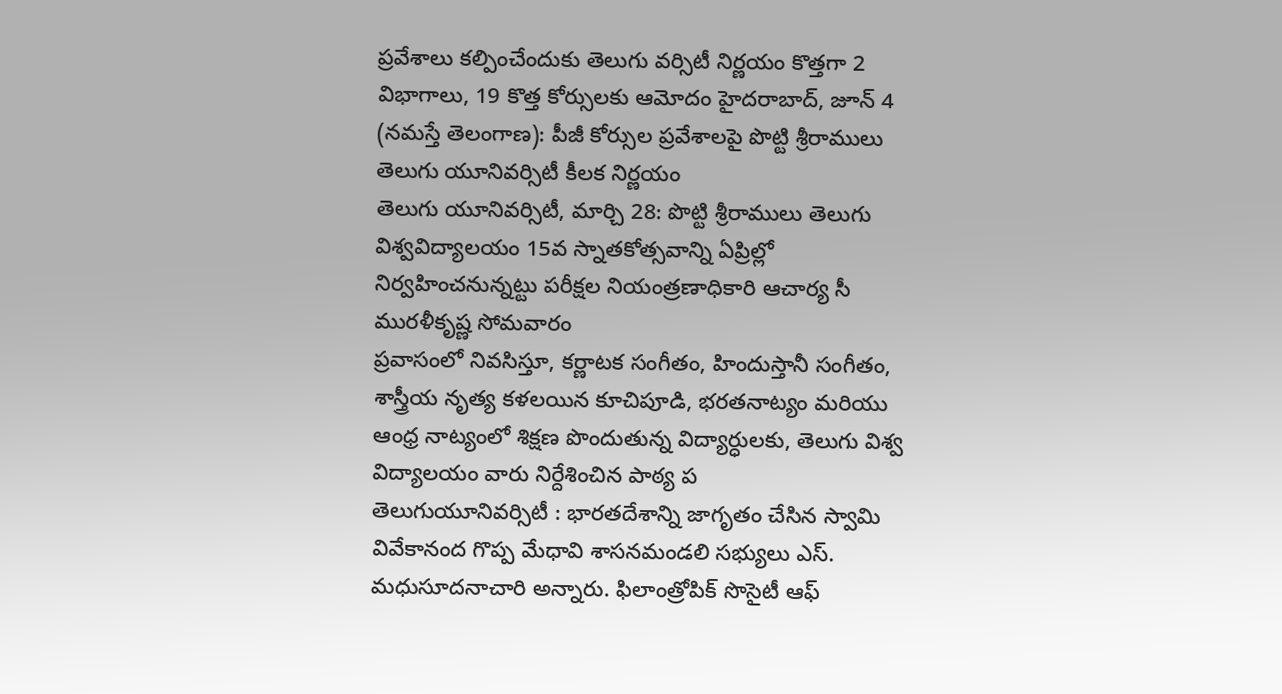ప్రవేశాలు కల్పించేందుకు తెలుగు వర్సిటీ నిర్ణయం కొత్తగా 2 విభాగాలు, 19 కొత్త కోర్సులకు ఆమోదం హైదరాబాద్, జూన్ 4 (నమస్తే తెలంగాణ): పీజీ కోర్సుల ప్రవేశాలపై పొట్టి శ్రీరాములు తెలుగు యూనివర్సిటీ కీలక నిర్ణయం
తెలుగు యూనివర్సిటీ, మార్చి 28: పొట్టి శ్రీరాములు తెలుగు విశ్వవిద్యాలయం 15వ స్నాతకోత్సవాన్ని ఏప్రిల్లో నిర్వహించనున్నట్టు పరీక్షల నియంత్రణాధికారి ఆచార్య సీ మురళీకృష్ణ సోమవారం
ప్రవాసంలో నివసిస్తూ, కర్ణాటక సంగీతం, హిందుస్తానీ సంగీతం, శాస్త్రీయ నృత్య కళలయిన కూచిపూడి, భరతనాట్యం మరియు ఆంధ్ర నాట్యంలో శిక్షణ పొందుతున్న విద్యార్ధులకు, తెలుగు విశ్వ విద్యాలయం వారు నిర్దేశించిన పాఠ్య ప
తెలుగుయూనివర్సిటీ : భారతదేశాన్ని జాగృతం చేసిన స్వామి వివేకానంద గొప్ప మేధావి శాసనమండలి సభ్యులు ఎస్. మధుసూదనాచారి అన్నారు. ఫిలాంత్రోపిక్ సొసైటీ ఆఫ్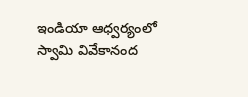ఇండియా ఆధ్వర్యంలో స్వామి వివేకానంద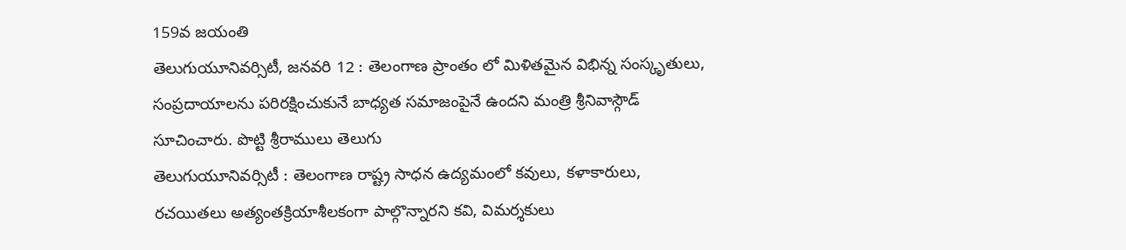159వ జయంతి
తెలుగుయూనివర్సిటీ, జనవరి 12 : తెలంగాణ ప్రాంతం లో మిళితమైన విభిన్న సంస్కృతులు, సంప్రదాయాలను పరిరక్షించుకునే బాధ్యత సమాజంపైనే ఉందని మంత్రి శ్రీనివాస్గౌడ్ సూచించారు. పొట్టి శ్రీరాములు తెలుగు
తెలుగుయూనివర్సిటీ : తెలంగాణ రాష్ట్ర సాధన ఉద్యమంలో కవులు, కళాకారులు, రచయితలు అత్యంతక్రియాశీలకంగా పాల్గొన్నారని కవి, విమర్శకులు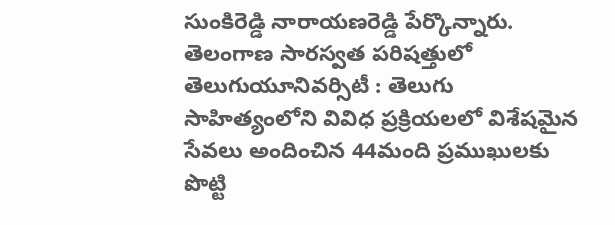సుంకిరెడ్డి నారాయణరెడ్డి పేర్కొన్నారు. తెలంగాణ సారస్వత పరిషత్తులో
తెలుగుయూనివర్సిటీ : తెలుగు సాహిత్యంలోని వివిధ ప్రక్రియలలో విశేషమైన సేవలు అందించిన 44మంది ప్రముఖులకు పొట్టి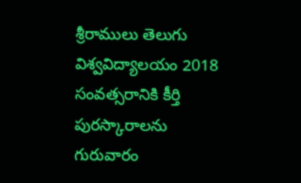శ్రీరాములు తెలుగు విశ్వవిద్యాలయం 2018 సంవత్సరానికి కీర్తి పురస్కారాలను గురువారం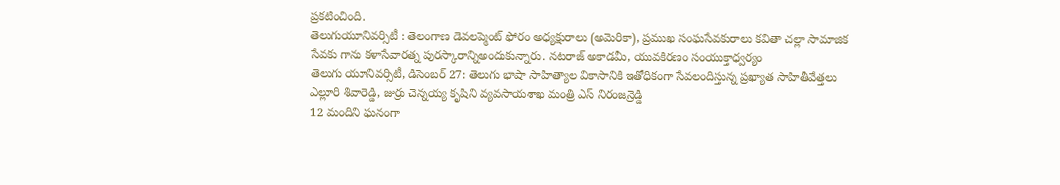ప్రకటించింది.
తెలుగుయూనివర్సిటీ : తెలంగాణ డెవలప్మెంట్ ఫోరం అధ్యక్షురాలు (అమెరికా), ప్రముఖ సంఘసేవకురాలు కవితా చల్లా సామాజిక సేవకు గాను కళాసేవారత్న పురస్కారాన్నిఅందుకున్నారు. నటరాజ్ అకాడమీ, యువకిరణం సంయుక్తాధ్వర్యం
తెలుగు యూనివర్సిటీ, డిసెంబర్ 27: తెలుగు భాషా సాహిత్యాల వికాసానికి ఇతోధికంగా సేవలందిస్తున్న ప్రఖ్యాత సాహితీవేత్తలు ఎల్లూరి శివారెడ్డి, జుర్రు చెన్నయ్య కృషిని వ్యవసాయశాఖ మంత్రి ఎస్ నిరంజన్రెడ్డి
12 మందిని ఘనంగా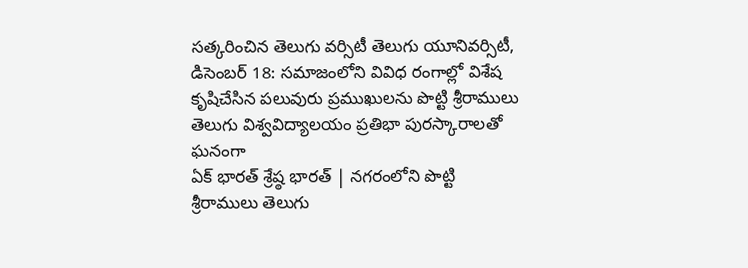సత్కరించిన తెలుగు వర్సిటీ తెలుగు యూనివర్సిటీ, డిసెంబర్ 18: సమాజంలోని వివిధ రంగాల్లో విశేష కృషిచేసిన పలువురు ప్రముఖులను పొట్టి శ్రీరాములు తెలుగు విశ్వవిద్యాలయం ప్రతిభా పురస్కారాలతో ఘనంగా
ఏక్ భారత్ శ్రేష్ఠ భారత్ | నగరంలోని పొట్టి శ్రీరాములు తెలుగు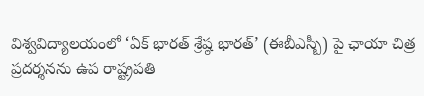విశ్వవిద్యాలయంలో ‘ఏక్ భారత్ శ్రేష్ఠ భారత్’ (ఈబీఎస్బీ) పై ఛాయా చిత్ర ప్రదర్శనను ఉప రాష్ట్రపతి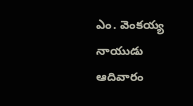ఎం. వెంకయ్య నాయుడు ఆదివారం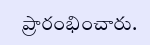ప్రారంభించారు.